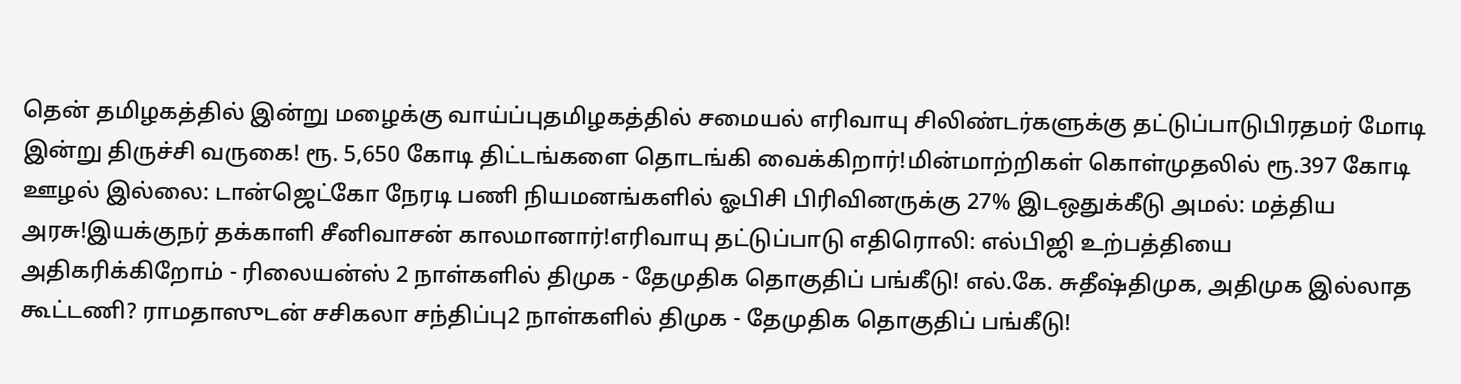தென் தமிழகத்தில் இன்று மழைக்கு வாய்ப்புதமிழகத்தில் சமையல் எரிவாயு சிலிண்டர்களுக்கு தட்டுப்பாடுபிரதமர் மோடி இன்று திருச்சி வருகை! ரூ. 5,650 கோடி திட்டங்களை தொடங்கி வைக்கிறார்!மின்மாற்றிகள் கொள்முதலில் ரூ.397 கோடி ஊழல் இல்லை: டான்ஜெட்கோ நேரடி பணி நியமனங்களில் ஓபிசி பிரிவினருக்கு 27% இடஒதுக்கீடு அமல்: மத்திய அரசு!இயக்குநர் தக்காளி சீனிவாசன் காலமானார்!எரிவாயு தட்டுப்பாடு எதிரொலி: எல்பிஜி உற்பத்தியை அதிகரிக்கிறோம் - ரிலையன்ஸ் 2 நாள்களில் திமுக - தேமுதிக தொகுதிப் பங்கீடு! எல்.கே. சுதீஷ்திமுக, அதிமுக இல்லாத கூட்டணி? ராமதாஸுடன் சசிகலா சந்திப்பு2 நாள்களில் திமுக - தேமுதிக தொகுதிப் பங்கீடு!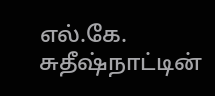எல்.கே. சுதீஷ்நாட்டின்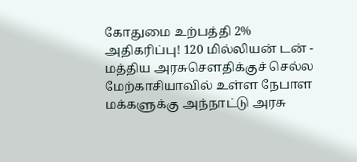கோதுமை உற்பத்தி 2% அதிகரிப்பு! 120 மில்லியன் டன் - மத்திய அரசுசௌதிக்குச் செல்ல மேற்காசியாவில் உள்ள நேபாள மக்களுக்கு அந்நாட்டு அரசு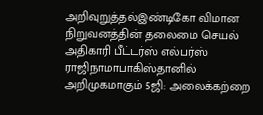அறிவுறுத்தல்இண்டிகோ விமான நிறுவனத்தின் தலைமை செயல் அதிகாரி பீட்டர்ஸ் எல்பர்ஸ் ராஜிநாமாபாகிஸ்தானில் அறிமுகமாகும் 5ஜி: அலைக்கற்றை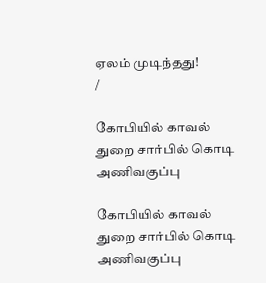ஏலம் முடிந்தது!
/

கோபியில் காவல் துறை சார்பில் கொடி அணிவகுப்பு

கோபியில் காவல் துறை சார்பில் கொடி அணிவகுப்பு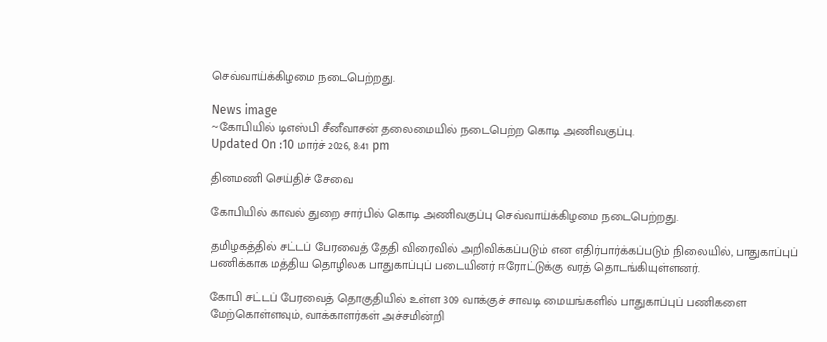செவ்வாய்க்கிழமை நடைபெற்றது.

News image
~கோபியில் டிஎஸ்பி சீனீவாசன் தலைமையில் நடைபெற்ற கொடி அணிவகுப்பு.
Updated On :10 மார்ச் 2026, 8:41 pm

தினமணி செய்திச் சேவை

கோபியில் காவல் துறை சார்பில் கொடி அணிவகுப்பு செவ்வாய்க்கிழமை நடைபெற்றது.

தமிழகத்தில் சட்டப் பேரவைத் தேதி விரைவில் அறிவிக்கப்படும் என எதிர்பார்க்கப்படும் நிலையில், பாதுகாப்புப் பணிக்காக மத்திய தொழிலக பாதுகாப்புப் படையினர் ஈரோட்டுக்கு வரத் தொடங்கியுள்ளனர்.

கோபி சட்டப் பேரவைத் தொகுதியில் உள்ள 309 வாக்குச் சாவடி மையங்களில் பாதுகாப்புப் பணிகளை மேற்கொள்ளவும், வாக்காளர்கள் அச்சமின்றி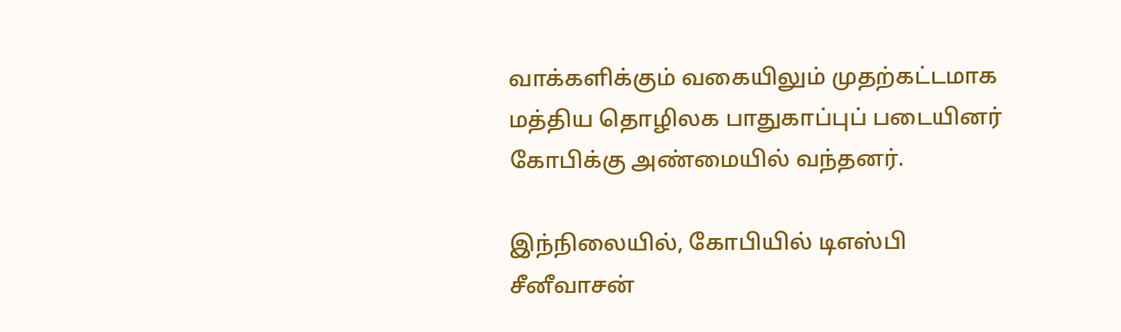வாக்களிக்கும் வகையிலும் முதற்கட்டமாக மத்திய தொழிலக பாதுகாப்புப் படையினர் கோபிக்கு அண்மையில் வந்தனர்.

இந்நிலையில், கோபியில் டிஎஸ்பி சீனீவாசன்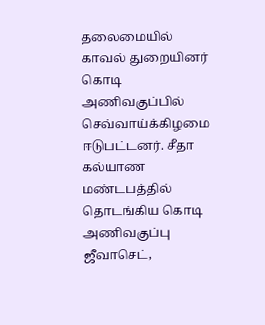தலைமையில் காவல் துறையினர் கொடி அணிவகுப்பில் செவ்வாய்க்கிழமை ஈடுபட்டனர். சீதா கல்யாண மண்டபத்தில் தொடங்கிய கொடி அணிவகுப்பு ஜீவாசெட்,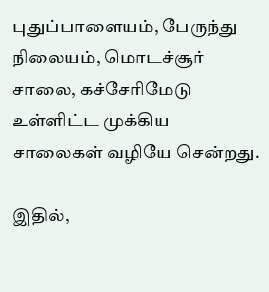புதுப்பாளையம், பேருந்து நிலையம், மொடச்சூர் சாலை, கச்சேரிமேடு உள்ளிட்ட முக்கிய சாலைகள் வழியே சென்றது.

இதில்,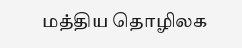மத்திய தொழிலக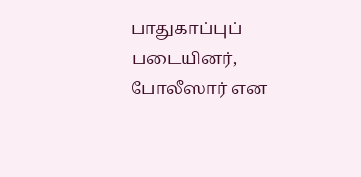பாதுகாப்புப் படையினர், போலீஸார் என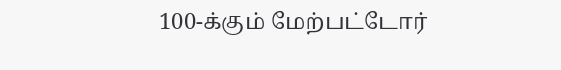100-க்கும் மேற்பட்டோர்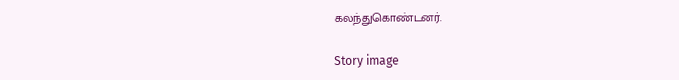கலந்துகொண்டனர்.

Story image